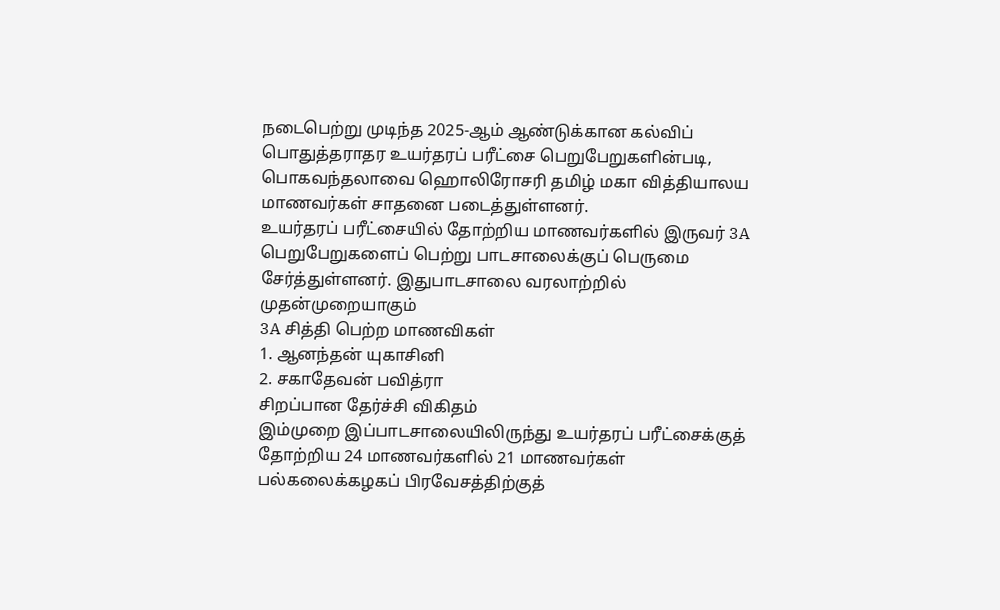நடைபெற்று முடிந்த 2025-ஆம் ஆண்டுக்கான கல்விப் பொதுத்தராதர உயர்தரப் பரீட்சை பெறுபேறுகளின்படி, பொகவந்தலாவை ஹொலிரோசரி தமிழ் மகா வித்தியாலய மாணவர்கள் சாதனை படைத்துள்ளனர்.
உயர்தரப் பரீட்சையில் தோற்றிய மாணவர்களில் இருவர் 3A பெறுபேறுகளைப் பெற்று பாடசாலைக்குப் பெருமை சேர்த்துள்ளனர். இதுபாடசாலை வரலாற்றில் முதன்முறையாகும்
3A சித்தி பெற்ற மாணவிகள்
1. ஆனந்தன் யுகாசினி
2. சகாதேவன் பவித்ரா
சிறப்பான தேர்ச்சி விகிதம்
இம்முறை இப்பாடசாலையிலிருந்து உயர்தரப் பரீட்சைக்குத் தோற்றிய 24 மாணவர்களில் 21 மாணவர்கள் பல்கலைக்கழகப் பிரவேசத்திற்குத்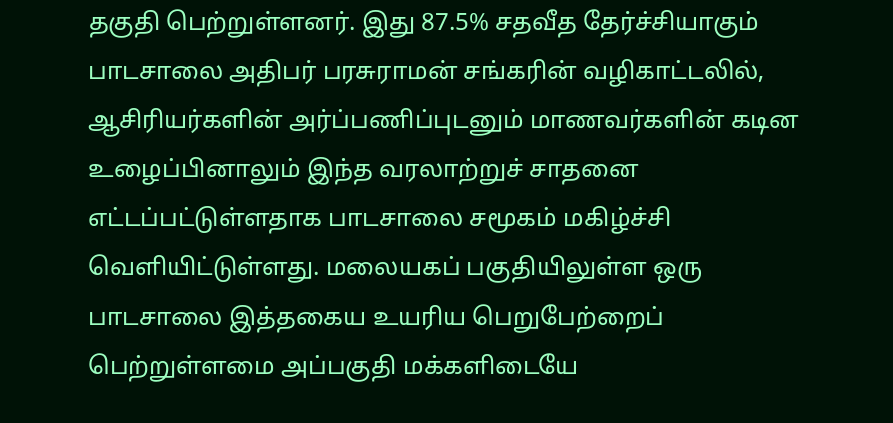தகுதி பெற்றுள்ளனர். இது 87.5% சதவீத தேர்ச்சியாகும்
பாடசாலை அதிபர் பரசுராமன் சங்கரின் வழிகாட்டலில், ஆசிரியர்களின் அர்ப்பணிப்புடனும் மாணவர்களின் கடின உழைப்பினாலும் இந்த வரலாற்றுச் சாதனை எட்டப்பட்டுள்ளதாக பாடசாலை சமூகம் மகிழ்ச்சி வெளியிட்டுள்ளது. மலையகப் பகுதியிலுள்ள ஒரு பாடசாலை இத்தகைய உயரிய பெறுபேற்றைப் பெற்றுள்ளமை அப்பகுதி மக்களிடையே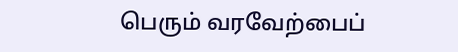பெரும் வரவேற்பைப்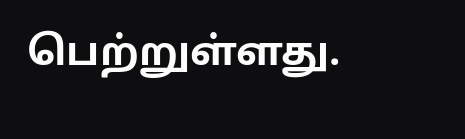பெற்றுள்ளது.